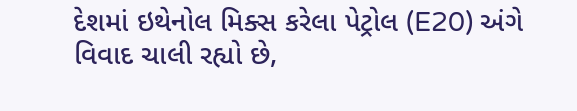દેશમાં ઇથેનોલ મિક્સ કરેલા પેટ્રોલ (E20) અંગે વિવાદ ચાલી રહ્યો છે,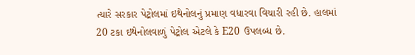ત્યારે સરકાર પેટ્રોલમાં ઇથેનોલનું પ્રમાણ વધારવા વિચારી રહી છે. હાલમાં 20 ટકા ઇથેનોલવાળું પેટ્રોલ એટલે કે E20 ઉપલબ્ધ છે.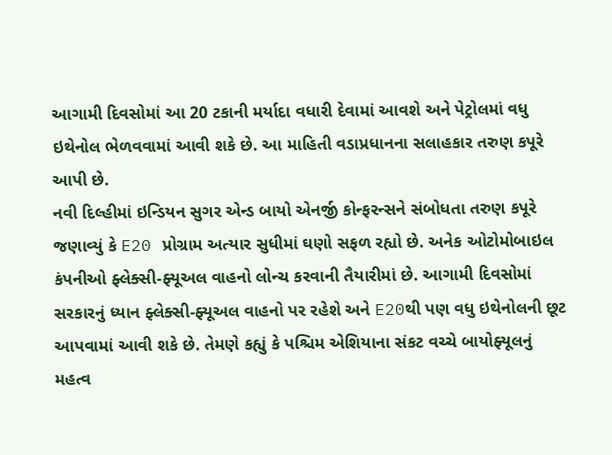આગામી દિવસોમાં આ 20 ટકાની મર્યાદા વધારી દેવામાં આવશે અને પેટ્રોલમાં વધુ ઇથેનોલ ભેળવવામાં આવી શકે છે. આ માહિતી વડાપ્રધાનના સલાહકાર તરુણ કપૂરે આપી છે.
નવી દિલ્હીમાં ઇન્ડિયન સુગર એન્ડ બાયો એનર્જી કોન્ફરન્સને સંબોધતા તરુણ કપૂરે જણાવ્યું કે E20 પ્રોગ્રામ અત્યાર સુધીમાં ઘણો સફળ રહ્યો છે. અનેક ઓટોમોબાઇલ કંપનીઓ ફ્લેક્સી-ફ્યૂઅલ વાહનો લોન્ચ કરવાની તૈયારીમાં છે. આગામી દિવસોમાં સરકારનું ધ્યાન ફ્લેક્સી-ફ્યૂઅલ વાહનો પર રહેશે અને E20થી પણ વધુ ઇથેનોલની છૂટ આપવામાં આવી શકે છે. તેમણે કહ્યું કે પશ્ચિમ એશિયાના સંકટ વચ્ચે બાયોફ્યૂલનું મહત્વ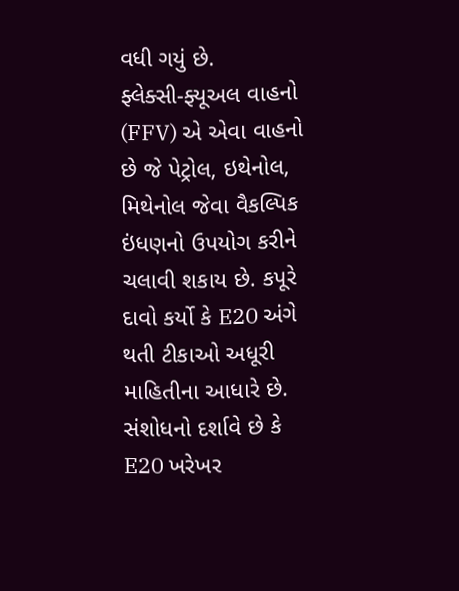વધી ગયું છે.
ફ્લેક્સી-ફ્યૂઅલ વાહનો (FFV) એ એવા વાહનો છે જે પેટ્રોલ, ઇથેનોલ, મિથેનોલ જેવા વૈકલ્પિક ઇંધણનો ઉપયોગ કરીને ચલાવી શકાય છે. કપૂરે દાવો કર્યો કે E20 અંગે થતી ટીકાઓ અધૂરી માહિતીના આધારે છે. સંશોધનો દર્શાવે છે કે E20 ખરેખર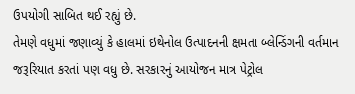ઉપયોગી સાબિત થઈ રહ્યું છે.
તેમણે વધુમાં જણાવ્યું કે હાલમાં ઇથેનોલ ઉત્પાદનની ક્ષમતા બ્લેન્ડિંગની વર્તમાન જરૂરિયાત કરતાં પણ વધુ છે. સરકારનું આયોજન માત્ર પેટ્રોલ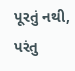પૂરતું નથી, પરંતુ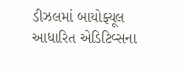ડીઝલમાં બાયોફ્યૂલ આધારિત એડિટિવ્સના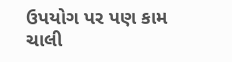ઉપયોગ પર પણ કામ ચાલી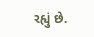રહ્યું છે.